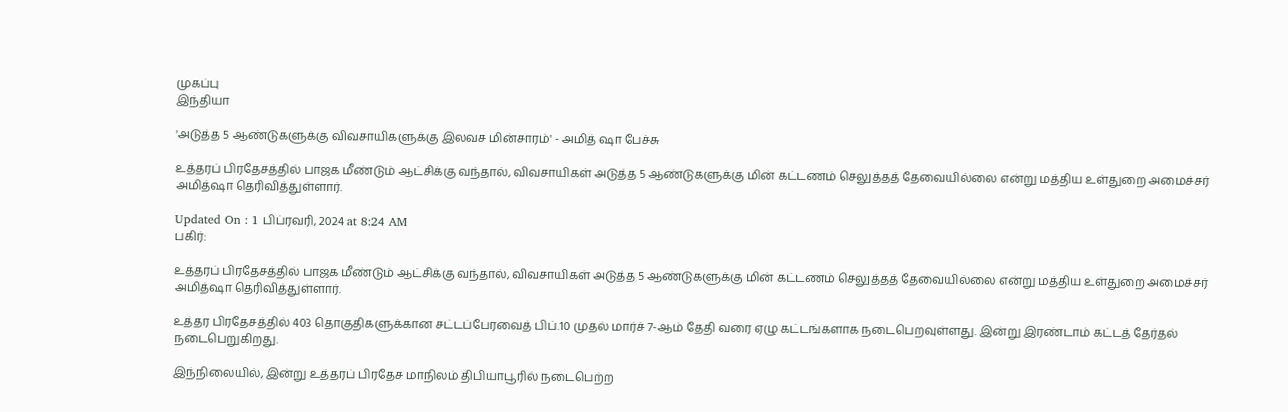முகப்பு
இந்தியா

'அடுத்த 5 ஆண்டுகளுக்கு விவசாயிகளுக்கு இலவச மின்சாரம்' - அமித் ஷா பேச்சு

உத்தரப் பிரதேசத்தில் பாஜக மீண்டும் ஆட்சிக்கு வந்தால், விவசாயிகள் அடுத்த 5 ஆண்டுகளுக்கு மின் கட்டணம் செலுத்தத் தேவையில்லை என்று மத்திய உள்துறை அமைச்சர் அமித்ஷா தெரிவித்துள்ளார்.

Updated On : 1 பிப்ரவரி, 2024 at 8:24 AM
பகிர்:

உத்தரப் பிரதேசத்தில் பாஜக மீண்டும் ஆட்சிக்கு வந்தால், விவசாயிகள் அடுத்த 5 ஆண்டுகளுக்கு மின் கட்டணம் செலுத்தத் தேவையில்லை என்று மத்திய உள்துறை அமைச்சர் அமித்ஷா தெரிவித்துள்ளார்.

உத்தர பிரதேசத்தில் 403 தொகுதிகளுக்கான சட்டப்பேரவைத் பிப்.10 முதல் மார்ச் 7-ஆம் தேதி வரை ஏழு கட்டங்களாக நடைபெறவுள்ளது. இன்று இரண்டாம் கட்டத் தேர்தல் நடைபெறுகிறது.

இந்நிலையில், இன்று உத்தரப் பிரதேச மாநிலம் திபியாபூரில் நடைபெற்ற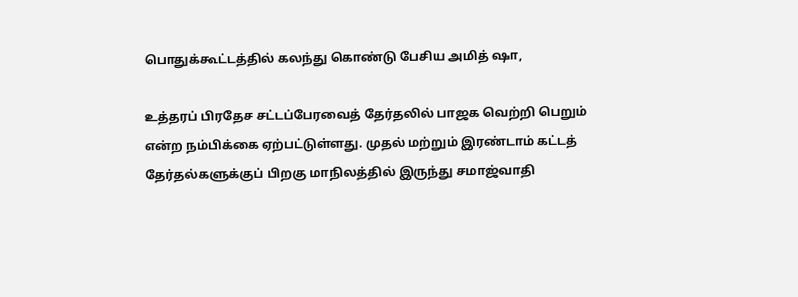பொதுக்கூட்டத்தில் கலந்து கொண்டு பேசிய அமித் ஷா,

உத்தரப் பிரதேச சட்டப்பேரவைத் தேர்தலில் பாஜக வெற்றி பெறும் என்ற நம்பிக்கை ஏற்பட்டுள்ளது. முதல் மற்றும் இரண்டாம் கட்டத் தேர்தல்களுக்குப் பிறகு மாநிலத்தில் இருந்து சமாஜ்வாதி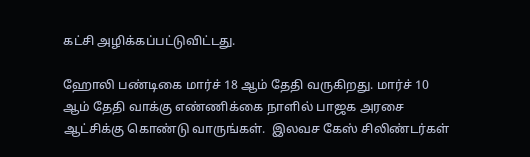கட்சி அழிக்கப்பட்டுவிட்டது.

ஹோலி பண்டிகை மார்ச் 18 ஆம் தேதி வருகிறது. மார்ச் 10 ஆம் தேதி வாக்கு எண்ணிக்கை நாளில் பாஜக அரசை ஆட்சிக்கு கொண்டு வாருங்கள்.  இலவச கேஸ் சிலிண்டர்கள்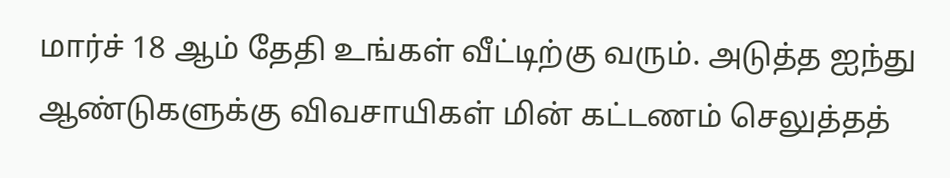மார்ச் 18 ஆம் தேதி உங்கள் வீட்டிற்கு வரும். அடுத்த ஐந்து ஆண்டுகளுக்கு விவசாயிகள் மின் கட்டணம் செலுத்தத்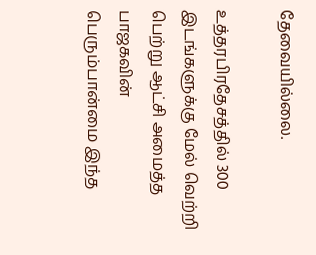தேவையில்லை.

உத்தரபிரதேசத்தில் 300 இடங்களுக்கு மேல் வெற்றி பெற்று ஆட்சி அமைத்த பாஜகவின் பெரும்பான்மை இந்த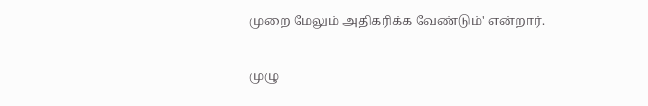முறை மேலும் அதிகரிக்க வேண்டும்' என்றார்.

முழு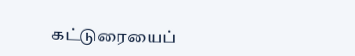கட்டுரையைப்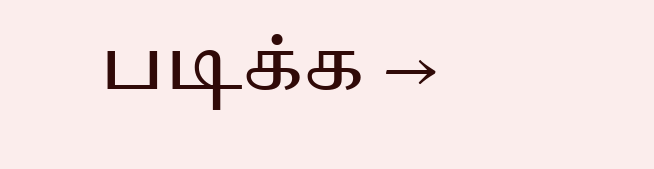படிக்க →